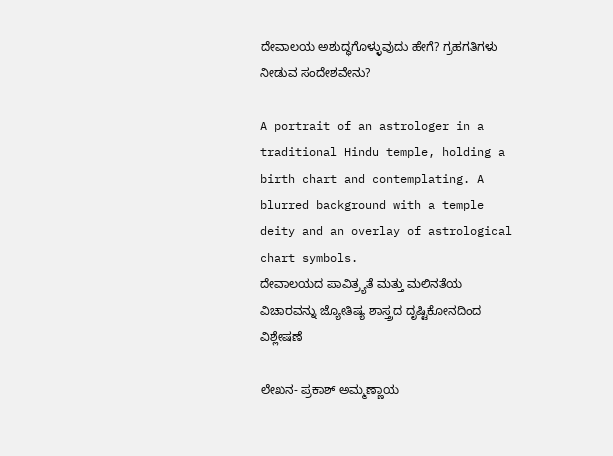ದೇವಾಲಯ ಅಶುದ್ಧಗೊಳ್ಳುವುದು ಹೇಗೆ? ಗ್ರಹಗತಿಗಳು ನೀಡುವ ಸಂದೇಶವೇನು?

A portrait of an astrologer in a traditional Hindu temple, holding a birth chart and contemplating. A blurred background with a temple deity and an overlay of astrological chart symbols.
ದೇವಾಲಯದ ಪಾವಿತ್ರ್ಯತೆ ಮತ್ತು ಮಲಿನತೆಯ ವಿಚಾರವನ್ನು ಜ್ಯೋತಿಷ್ಯ ಶಾಸ್ತ್ರದ ದೃಷ್ಟಿಕೋನದಿಂದ ವಿಶ್ಲೇಷಣೆ

ಲೇಖನ- ಪ್ರಕಾಶ್ ಅಮ್ಮಣ್ಣಾಯ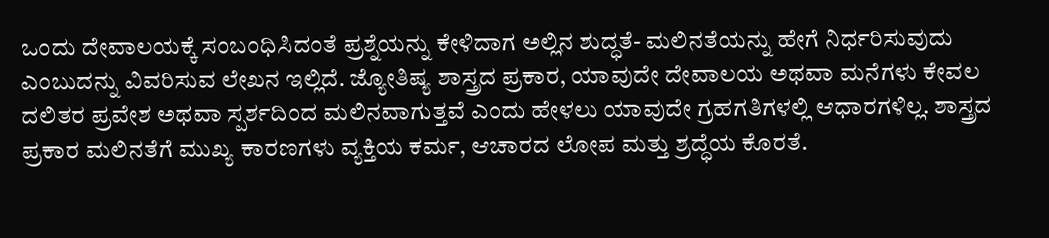ಒಂದು ದೇವಾಲಯಕ್ಕೆ ಸಂಬಂಧಿಸಿದಂತೆ ಪ್ರಶ್ನೆಯನ್ನು ಕೇಳಿದಾಗ ಅಲ್ಲಿನ ಶುದ್ಧತೆ- ಮಲಿನತೆಯನ್ನು ಹೇಗೆ ನಿರ್ಧರಿಸುವುದು ಎಂಬುದನ್ನು ವಿವರಿಸುವ ಲೇಖನ ಇಲ್ಲಿದೆ. ಜ್ಯೋತಿಷ್ಯ ಶಾಸ್ತ್ರದ ಪ್ರಕಾರ, ಯಾವುದೇ ದೇವಾಲಯ ಅಥವಾ ಮನೆಗಳು ಕೇವಲ ದಲಿತರ ಪ್ರವೇಶ ಅಥವಾ ಸ್ಪರ್ಶದಿಂದ ಮಲಿನವಾಗುತ್ತವೆ ಎಂದು ಹೇಳಲು ಯಾವುದೇ ಗ್ರಹಗತಿಗಳಲ್ಲಿ ಆಧಾರಗಳಿಲ್ಲ. ಶಾಸ್ತ್ರದ ಪ್ರಕಾರ ಮಲಿನತೆಗೆ ಮುಖ್ಯ ಕಾರಣಗಳು ವ್ಯಕ್ತಿಯ ಕರ್ಮ, ಆಚಾರದ ಲೋಪ ಮತ್ತು ಶ್ರದ್ಧೆಯ ಕೊರತೆ.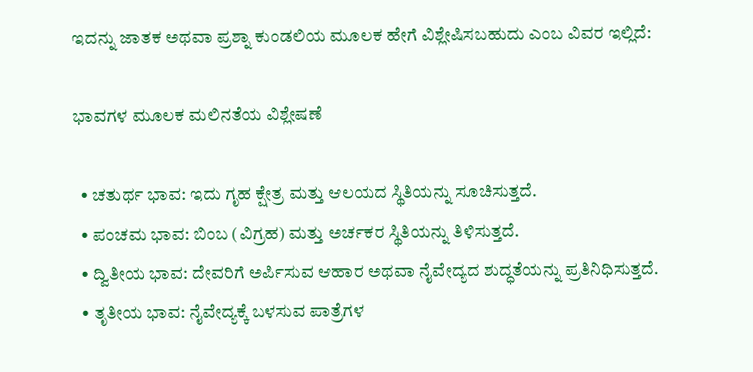ಇದನ್ನು ಜಾತಕ ಅಥವಾ ಪ್ರಶ್ನಾ ಕುಂಡಲಿಯ ಮೂಲಕ ಹೇಗೆ ವಿಶ್ಲೇಷಿಸಬಹುದು ಎಂಬ ವಿವರ ಇಲ್ಲಿದೆ:

ಭಾವಗಳ ಮೂಲಕ ಮಲಿನತೆಯ ವಿಶ್ಲೇಷಣೆ

  • ಚತುರ್ಥ ಭಾವ: ಇದು ಗೃಹ ಕ್ಷೇತ್ರ ಮತ್ತು ಆಲಯದ ಸ್ಥಿತಿಯನ್ನು ಸೂಚಿಸುತ್ತದೆ.
  • ಪಂಚಮ ಭಾವ: ಬಿಂಬ (ವಿಗ್ರಹ) ಮತ್ತು ಅರ್ಚಕರ ಸ್ಥಿತಿಯನ್ನು ತಿಳಿಸುತ್ತದೆ.
  • ದ್ವಿತೀಯ ಭಾವ: ದೇವರಿಗೆ ಅರ್ಪಿಸುವ ಆಹಾರ ಅಥವಾ ನೈವೇದ್ಯದ ಶುದ್ಧತೆಯನ್ನು ಪ್ರತಿನಿಧಿಸುತ್ತದೆ.
  • ತೃತೀಯ ಭಾವ: ನೈವೇದ್ಯಕ್ಕೆ ಬಳಸುವ ಪಾತ್ರೆಗಳ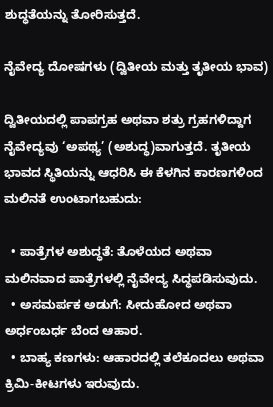ಶುದ್ಧತೆಯನ್ನು ತೋರಿಸುತ್ತದೆ.

ನೈವೇದ್ಯ ದೋಷಗಳು (ದ್ವಿತೀಯ ಮತ್ತು ತೃತೀಯ ಭಾವ)

ದ್ವಿತೀಯದಲ್ಲಿ ಪಾಪಗ್ರಹ ಅಥವಾ ಶತ್ರು ಗ್ರಹಗಳಿದ್ದಾಗ ನೈವೇದ್ಯವು ‘ಅಪಥ್ಯ’ (ಅಶುದ್ಧ)ವಾಗುತ್ತದೆ. ತೃತೀಯ ಭಾವದ ಸ್ಥಿತಿಯನ್ನು ಆಧರಿಸಿ ಈ ಕೆಳಗಿನ ಕಾರಣಗಳಿಂದ ಮಲಿನತೆ ಉಂಟಾಗಬಹುದು:

  • ಪಾತ್ರೆಗಳ ಅಶುದ್ಧತೆ: ತೊಳೆಯದ ಅಥವಾ ಮಲಿನವಾದ ಪಾತ್ರೆಗಳಲ್ಲಿ ನೈವೇದ್ಯ ಸಿದ್ಧಪಡಿಸುವುದು.
  • ಅಸಮರ್ಪಕ ಅಡುಗೆ: ಸೀದುಹೋದ ಅಥವಾ ಅರ್ಧಂಬರ್ಧ ಬೆಂದ ಆಹಾರ.
  • ಬಾಹ್ಯ ಕಣಗಳು: ಆಹಾರದಲ್ಲಿ ತಲೆಕೂದಲು ಅಥವಾ ಕ್ರಿಮಿ-ಕೀಟಗಳು ಇರುವುದು.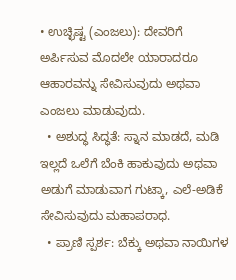• ಉಚ್ಛಿಷ್ಟ (ಎಂಜಲು): ದೇವರಿಗೆ ಅರ್ಪಿಸುವ ಮೊದಲೇ ಯಾರಾದರೂ ಆಹಾರವನ್ನು ಸೇವಿಸುವುದು ಅಥವಾ ಎಂಜಲು ಮಾಡುವುದು.
  • ಅಶುದ್ಧ ಸಿದ್ಧತೆ: ಸ್ನಾನ ಮಾಡದೆ, ಮಡಿ ಇಲ್ಲದೆ ಒಲೆಗೆ ಬೆಂಕಿ ಹಾಕುವುದು ಅಥವಾ ಅಡುಗೆ ಮಾಡುವಾಗ ಗುಟ್ಕಾ, ಎಲೆ-ಅಡಿಕೆ ಸೇವಿಸುವುದು ಮಹಾಪರಾಧ.
  • ಪ್ರಾಣಿ ಸ್ಪರ್ಶ: ಬೆಕ್ಕು ಅಥವಾ ನಾಯಿಗಳ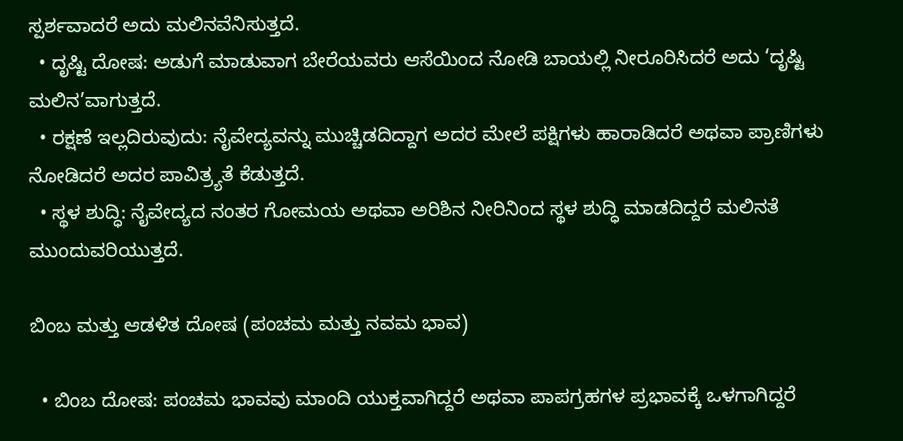ಸ್ಪರ್ಶವಾದರೆ ಅದು ಮಲಿನವೆನಿಸುತ್ತದೆ.
  • ದೃಷ್ಟಿ ದೋಷ: ಅಡುಗೆ ಮಾಡುವಾಗ ಬೇರೆಯವರು ಆಸೆಯಿಂದ ನೋಡಿ ಬಾಯಲ್ಲಿ ನೀರೂರಿಸಿದರೆ ಅದು ‘ದೃಷ್ಟಿ ಮಲಿನ’ವಾಗುತ್ತದೆ.
  • ರಕ್ಷಣೆ ಇಲ್ಲದಿರುವುದು: ನೈವೇದ್ಯವನ್ನು ಮುಚ್ಚಿಡದಿದ್ದಾಗ ಅದರ ಮೇಲೆ ಪಕ್ಷಿಗಳು ಹಾರಾಡಿದರೆ ಅಥವಾ ಪ್ರಾಣಿಗಳು ನೋಡಿದರೆ ಅದರ ಪಾವಿತ್ರ್ಯತೆ ಕೆಡುತ್ತದೆ.
  • ಸ್ಥಳ ಶುದ್ಧಿ: ನೈವೇದ್ಯದ ನಂತರ ಗೋಮಯ ಅಥವಾ ಅರಿಶಿನ ನೀರಿನಿಂದ ಸ್ಥಳ ಶುದ್ಧಿ ಮಾಡದಿದ್ದರೆ ಮಲಿನತೆ ಮುಂದುವರಿಯುತ್ತದೆ.

ಬಿಂಬ ಮತ್ತು ಆಡಳಿತ ದೋಷ (ಪಂಚಮ ಮತ್ತು ನವಮ ಭಾವ)

  • ಬಿಂಬ ದೋಷ: ಪಂಚಮ ಭಾವವು ಮಾಂದಿ ಯುಕ್ತವಾಗಿದ್ದರೆ ಅಥವಾ ಪಾಪಗ್ರಹಗಳ ಪ್ರಭಾವಕ್ಕೆ ಒಳಗಾಗಿದ್ದರೆ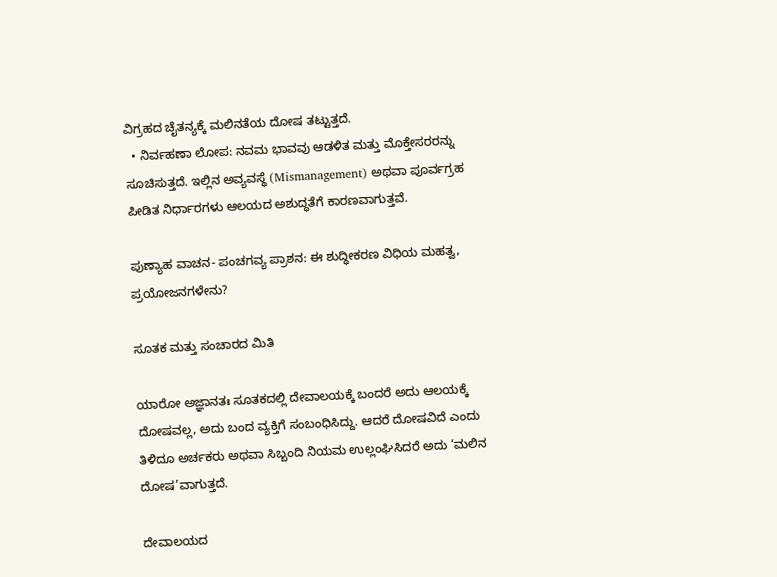ವಿಗ್ರಹದ ಚೈತನ್ಯಕ್ಕೆ ಮಲಿನತೆಯ ದೋಷ ತಟ್ಟುತ್ತದೆ.
  • ನಿರ್ವಹಣಾ ಲೋಪ: ನವಮ ಭಾವವು ಆಡಳಿತ ಮತ್ತು ಮೊಕ್ತೇಸರರನ್ನು ಸೂಚಿಸುತ್ತದೆ. ಇಲ್ಲಿನ ಅವ್ಯವಸ್ಥೆ (Mismanagement) ಅಥವಾ ಪೂರ್ವಗ್ರಹ ಪೀಡಿತ ನಿರ್ಧಾರಗಳು ಆಲಯದ ಅಶುದ್ಧತೆಗೆ ಕಾರಣವಾಗುತ್ತವೆ.

ಪುಣ್ಯಾಹ ವಾಚನ- ಪಂಚಗವ್ಯ ಪ್ರಾಶನ: ಈ ಶುದ್ಧೀಕರಣ ವಿಧಿಯ ಮಹತ್ವ, ಪ್ರಯೋಜನಗಳೇನು?

ಸೂತಕ ಮತ್ತು ಸಂಚಾರದ ಮಿತಿ

ಯಾರೋ ಅಜ್ಞಾನತಃ ಸೂತಕದಲ್ಲಿ ದೇವಾಲಯಕ್ಕೆ ಬಂದರೆ ಅದು ಆಲಯಕ್ಕೆ ದೋಷವಲ್ಲ, ಅದು ಬಂದ ವ್ಯಕ್ತಿಗೆ ಸಂಬಂಧಿಸಿದ್ದು. ಆದರೆ ದೋಷವಿದೆ ಎಂದು ತಿಳಿದೂ ಅರ್ಚಕರು ಅಥವಾ ಸಿಬ್ಬಂದಿ ನಿಯಮ ಉಲ್ಲಂಘಿಸಿದರೆ ಅದು ‘ಮಲಿನ ದೋಷ’ವಾಗುತ್ತದೆ.

ದೇವಾಲಯದ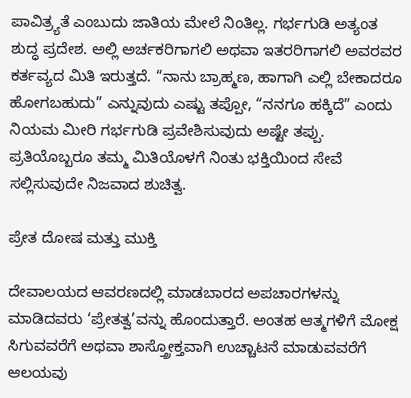ಪಾವಿತ್ರ್ಯತೆ ಎಂಬುದು ಜಾತಿಯ ಮೇಲೆ ನಿಂತಿಲ್ಲ. ಗರ್ಭಗುಡಿ ಅತ್ಯಂತ ಶುದ್ಧ ಪ್ರದೇಶ. ಅಲ್ಲಿ ಅರ್ಚಕರಿಗಾಗಲಿ ಅಥವಾ ಇತರರಿಗಾಗಲಿ ಅವರವರ ಕರ್ತವ್ಯದ ಮಿತಿ ಇರುತ್ತದೆ. “ನಾನು ಬ್ರಾಹ್ಮಣ, ಹಾಗಾಗಿ ಎಲ್ಲಿ ಬೇಕಾದರೂ ಹೋಗಬಹುದು” ಎನ್ನುವುದು ಎಷ್ಟು ತಪ್ಪೋ, “ನನಗೂ ಹಕ್ಕಿದೆ” ಎಂದು ನಿಯಮ ಮೀರಿ ಗರ್ಭಗುಡಿ ಪ್ರವೇಶಿಸುವುದು ಅಷ್ಟೇ ತಪ್ಪು. ಪ್ರತಿಯೊಬ್ಬರೂ ತಮ್ಮ ಮಿತಿಯೊಳಗೆ ನಿಂತು ಭಕ್ತಿಯಿಂದ ಸೇವೆ ಸಲ್ಲಿಸುವುದೇ ನಿಜವಾದ ಶುಚಿತ್ವ.

ಪ್ರೇತ ದೋಷ ಮತ್ತು ಮುಕ್ತಿ

ದೇವಾಲಯದ ಆವರಣದಲ್ಲಿ ಮಾಡಬಾರದ ಅಪಚಾರಗಳನ್ನು ಮಾಡಿದವರು ‘ಪ್ರೇತತ್ವ’ವನ್ನು ಹೊಂದುತ್ತಾರೆ. ಅಂತಹ ಆತ್ಮಗಳಿಗೆ ಮೋಕ್ಷ ಸಿಗುವವರೆಗೆ ಅಥವಾ ಶಾಸ್ತ್ರೋಕ್ತವಾಗಿ ಉಚ್ಚಾಟನೆ ಮಾಡುವವರೆಗೆ ಆಲಯವು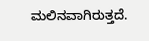ಮಲಿನವಾಗಿರುತ್ತದೆ.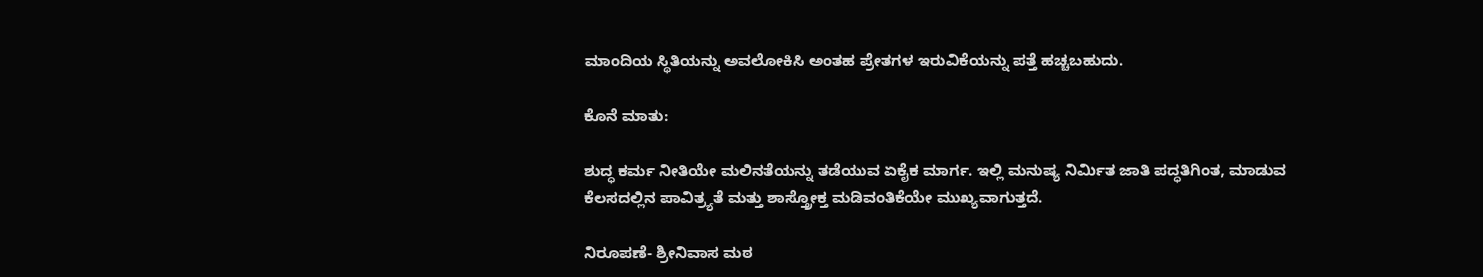ಮಾಂದಿಯ ಸ್ಥಿತಿಯನ್ನು ಅವಲೋಕಿಸಿ ಅಂತಹ ಪ್ರೇತಗಳ ಇರುವಿಕೆಯನ್ನು ಪತ್ತೆ ಹಚ್ಚಬಹುದು.

ಕೊನೆ ಮಾತು:

ಶುದ್ಧ ಕರ್ಮ ನೀತಿಯೇ ಮಲಿನತೆಯನ್ನು ತಡೆಯುವ ಏಕೈಕ ಮಾರ್ಗ. ಇಲ್ಲಿ ಮನುಷ್ಯ ನಿರ್ಮಿತ ಜಾತಿ ಪದ್ಧತಿಗಿಂತ, ಮಾಡುವ ಕೆಲಸದಲ್ಲಿನ ಪಾವಿತ್ರ್ಯತೆ ಮತ್ತು ಶಾಸ್ತ್ರೋಕ್ತ ಮಡಿವಂತಿಕೆಯೇ ಮುಖ್ಯವಾಗುತ್ತದೆ.

ನಿರೂಪಣೆ- ಶ್ರೀನಿವಾಸ ಮಠ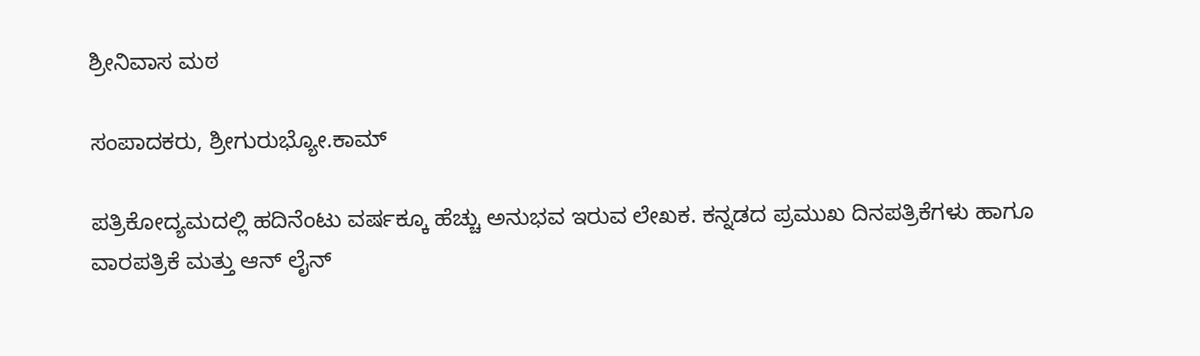ಶ್ರೀನಿವಾಸ ಮಠ

ಸಂಪಾದಕರು, ಶ್ರೀಗುರುಭ್ಯೋ.ಕಾಮ್

ಪತ್ರಿಕೋದ್ಯಮದಲ್ಲಿ ಹದಿನೆಂಟು ವರ್ಷಕ್ಕೂ ಹೆಚ್ಚು ಅನುಭವ ಇರುವ ಲೇಖಕ. ಕನ್ನಡದ ಪ್ರಮುಖ ದಿನಪತ್ರಿಕೆಗಳು ಹಾಗೂ ವಾರಪತ್ರಿಕೆ ಮತ್ತು ಆನ್ ಲೈನ್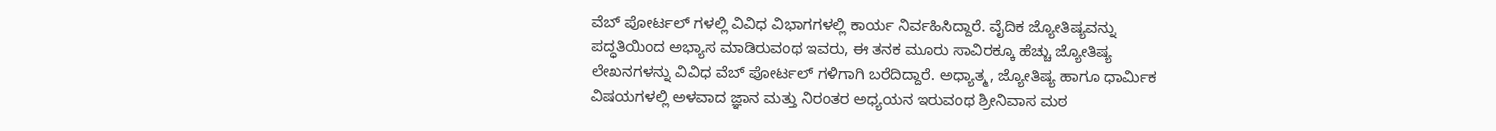ವೆಬ್ ಪೋರ್ಟಲ್ ಗಳಲ್ಲಿ ವಿವಿಧ ವಿಭಾಗಗಳಲ್ಲಿ ಕಾರ್ಯ ನಿರ್ವಹಿಸಿದ್ದಾರೆ. ವೈದಿಕ ಜ್ಯೋತಿಷ್ಯವನ್ನು ಪದ್ಧತಿಯಿಂದ ಅಭ್ಯಾಸ ಮಾಡಿರುವಂಥ ಇವರು, ಈ ತನಕ ಮೂರು ಸಾವಿರಕ್ಕೂ ಹೆಚ್ಚು ಜ್ಯೋತಿಷ್ಯ ಲೇಖನಗಳನ್ನು ವಿವಿಧ ವೆಬ್ ಪೋರ್ಟಲ್ ಗಳಿಗಾಗಿ ಬರೆದಿದ್ದಾರೆ. ಅಧ್ಯಾತ್ಮ, ಜ್ಯೋತಿಷ್ಯ ಹಾಗೂ ಧಾರ್ಮಿಕ ವಿಷಯಗಳಲ್ಲಿ ಅಳವಾದ ಜ್ಞಾನ ಮತ್ತು ನಿರಂತರ ಅಧ್ಯಯನ ಇರುವಂಥ ಶ್ರೀನಿವಾಸ ಮಠ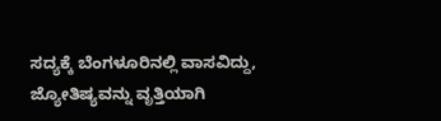ಸದ್ಯಕ್ಕೆ ಬೆಂಗಳೂರಿನಲ್ಲಿ ವಾಸವಿದ್ದು, ಜ್ಯೋತಿಷ್ಯವನ್ನು ವೃತ್ತಿಯಾಗಿ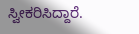ಸ್ವೀಕರಿಸಿದ್ದಾರೆ.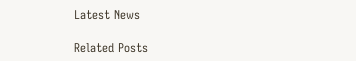Latest News

Related Posts